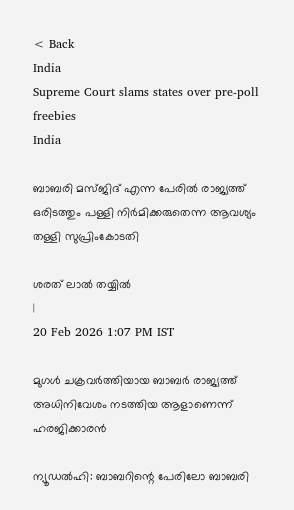< Back
India
Supreme Court slams states over pre-poll freebies
India

ബാബരി മസ്ജിദ് എന്ന പേരില്‍ രാജ്യത്ത് ഒരിടത്തും പള്ളി നിര്‍മിക്കരുതെന്ന ആവശ്യം തള്ളി സുപ്രിംകോടതി

ശരത് ലാൽ തയ്യിൽ
|
20 Feb 2026 1:07 PM IST

മുഗള്‍ ചക്രവര്‍ത്തിയായ ബാബര്‍ രാജ്യത്ത് അധിനിവേശം നടത്തിയ ആളാണെന്ന് ഹരജിക്കാരന്‍

ന്യൂഡല്‍ഹി: ബാബറിന്റെ പേരിലോ ബാബരി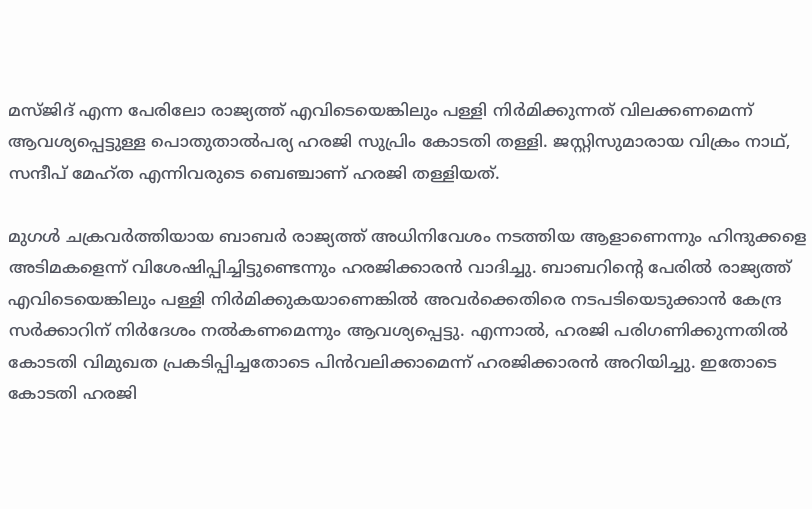മസ്ജിദ് എന്ന പേരിലോ രാജ്യത്ത് എവിടെയെങ്കിലും പള്ളി നിര്‍മിക്കുന്നത് വിലക്കണമെന്ന് ആവശ്യപ്പെട്ടുള്ള പൊതുതാല്‍പര്യ ഹരജി സുപ്രിം കോടതി തള്ളി. ജസ്റ്റിസുമാരായ വിക്രം നാഥ്, സന്ദീപ് മേഹ്ത എന്നിവരുടെ ബെഞ്ചാണ് ഹരജി തള്ളിയത്.

മുഗള്‍ ചക്രവര്‍ത്തിയായ ബാബര്‍ രാജ്യത്ത് അധിനിവേശം നടത്തിയ ആളാണെന്നും ഹിന്ദുക്കളെ അടിമകളെന്ന് വിശേഷിപ്പിച്ചിട്ടുണ്ടെന്നും ഹരജിക്കാരന്‍ വാദിച്ചു. ബാബറിന്റെ പേരില്‍ രാജ്യത്ത് എവിടെയെങ്കിലും പള്ളി നിര്‍മിക്കുകയാണെങ്കില്‍ അവര്‍ക്കെതിരെ നടപടിയെടുക്കാന്‍ കേന്ദ്ര സര്‍ക്കാറിന് നിര്‍ദേശം നല്‍കണമെന്നും ആവശ്യപ്പെട്ടു. എന്നാല്‍, ഹരജി പരിഗണിക്കുന്നതില്‍ കോടതി വിമുഖത പ്രകടിപ്പിച്ചതോടെ പിന്‍വലിക്കാമെന്ന് ഹരജിക്കാരന്‍ അറിയിച്ചു. ഇതോടെ കോടതി ഹരജി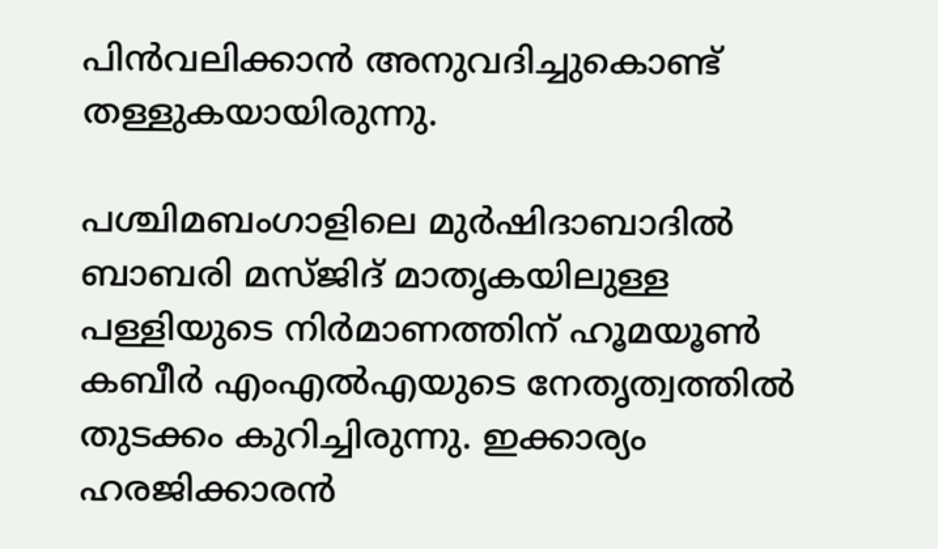പിന്‍വലിക്കാന്‍ അനുവദിച്ചുകൊണ്ട് തള്ളുകയായിരുന്നു.

പശ്ചിമബംഗാളിലെ മുര്‍ഷിദാബാദില്‍ ബാബരി മസ്ജിദ് മാതൃകയിലുള്ള പള്ളിയുടെ നിര്‍മാണത്തിന് ഹൂമയൂണ്‍ കബീര്‍ എംഎല്‍എയുടെ നേതൃത്വത്തില്‍ തുടക്കം കുറിച്ചിരുന്നു. ഇക്കാര്യം ഹരജിക്കാരന്‍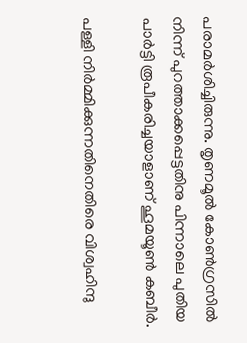പരാമര്‍ശിച്ചിരുന്നു. തൃണമൂല്‍ കോണ്‍ഗ്രസില്‍ നിന്ന് പുറത്താക്കപ്പെട്ടതിനു പിന്നാലെ പുതിയ പാര്‍ട്ടി രൂപീകരിച്ചയാളാണ് ഹൂമയൂണ്‍ കബീര്‍.

പള്ളി നിര്‍മ്മിക്കുന്നതിനെതിരെ വിശ്വഹിന്ദു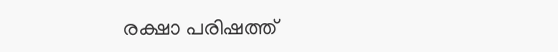രക്ഷാ പരിഷത്ത്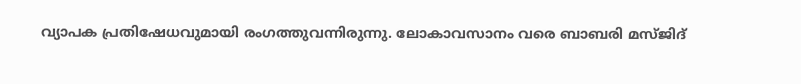വ്യാപക പ്രതിഷേധവുമായി രംഗത്തുവന്നിരുന്നു. ലോകാവസാനം വരെ ബാബരി മസ്ജിദ്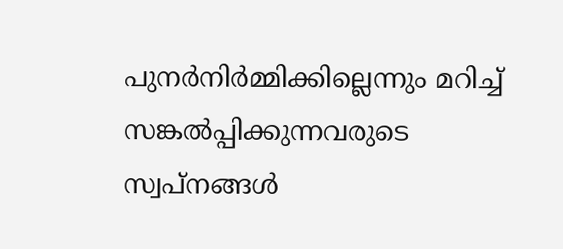പുനര്‍നിര്‍മ്മിക്കില്ലെന്നും മറിച്ച് സങ്കല്‍പ്പിക്കുന്നവരുടെ സ്വപ്നങ്ങള്‍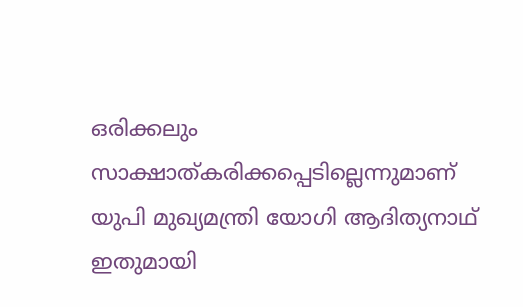ഒരിക്കലും സാക്ഷാത്കരിക്കപ്പെടില്ലെന്നുമാണ് യുപി മുഖ്യമന്ത്രി യോഗി ആദിത്യനാഥ് ഇതുമായി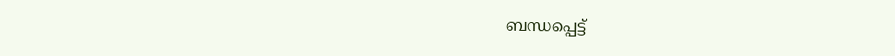ബന്ധപ്പെട്ട്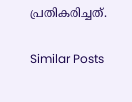പ്രതികരിച്ചത്.

Similar Posts